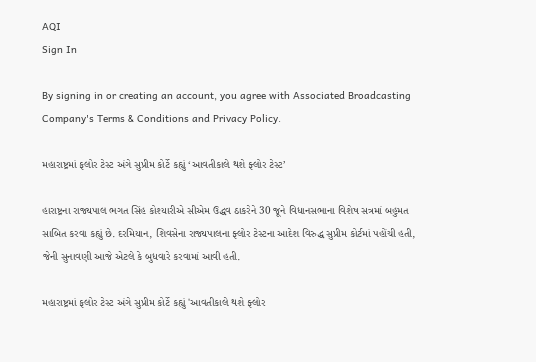AQI
Sign In

By signing in or creating an account, you agree with Associated Broadcasting Company's Terms & Conditions and Privacy Policy.

મહારાષ્ટ્રમાં ફલોર ટેસ્ટ અંગે સુપ્રીમ કોર્ટે કહ્યું ‘આવતીકાલે થશે ફ્લોર ટેસ્ટ’

હારાષ્ટ્રના રાજ્યપાલ ભગત સિંહ કોશ્યારીએ સીએમ ઉદ્ધવ ઠાકરેને 30 જૂને વિધાનસભાના વિશેષ સત્રમાં બહુમત સાબિત કરવા કહ્યું છે. દરમિયાન, શિવસેના રાજ્યપાલના ફ્લોર ટેસ્ટના આદેશ વિરુદ્ધ સુપ્રીમ કોર્ટમાં પહોંચી હતી, જેની સુનાવણી આજે એટલે કે બુધવારે કરવામાં આવી હતી.

મહારાષ્ટ્રમાં ફલોર ટેસ્ટ અંગે સુપ્રીમ કોર્ટે કહ્યું 'આવતીકાલે થશે ફ્લોર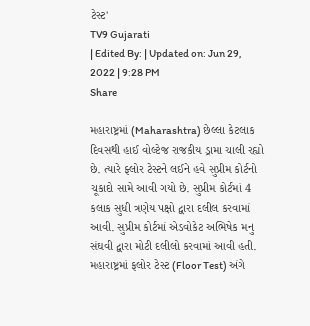ટેસ્ટ'
TV9 Gujarati
| Edited By: | Updated on: Jun 29, 2022 | 9:28 PM
Share

મહારાષ્ટ્રમાં (Maharashtra) છેલ્લા કેટલાક દિવસથી હાઈ વોલ્ટેજ રાજકીય ડ્રામા ચાલી રહ્યો છે. ત્યારે ફ્લોર ટેસ્ટને લઈને હવે સુપ્રીમ કોર્ટનો ચૂકાદો સામે આવી ગયો છે. સુપ્રીમ કોર્ટમાં 4 કલાક સુધી ત્રણેય પક્ષો દ્વારા દલીલ કરવામાં આવી. સુપ્રીમ કોર્ટમાં એડવોકેટ અભિષેક મનુ સંઘવી દ્વારા મોટી દલીલો કરવામાં આવી હતી. મહારાષ્ટ્રમાં ફલોર ટેસ્ટ (Floor Test) અંગે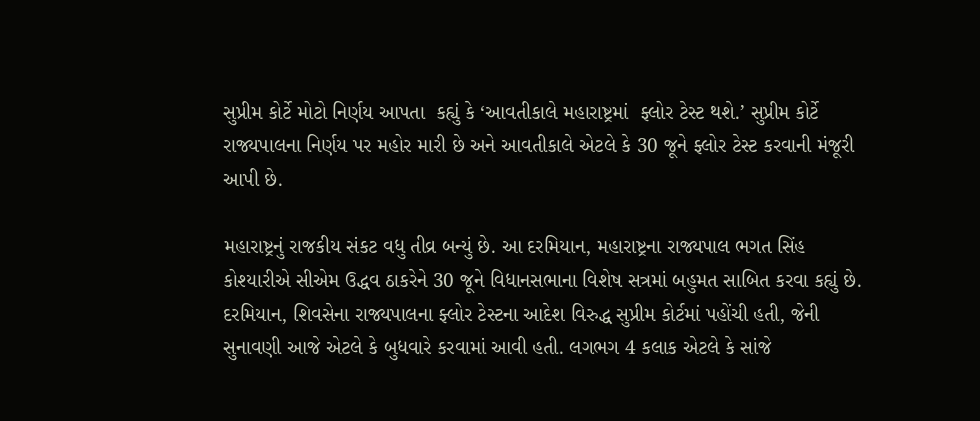સુપ્રીમ કોર્ટે મોટો નિર્ણય આપતા  કહ્યું કે ‘આવતીકાલે મહારાષ્ટ્રમાં  ફ્લોર ટેસ્ટ થશે.’ સુપ્રીમ કોર્ટે રાજ્યપાલના નિર્ણય પર મહોર મારી છે અને આવતીકાલે એટલે કે 30 જૂને ફ્લોર ટેસ્ટ કરવાની મંજૂરી આપી છે.

મહારાષ્ટ્રનું રાજકીય સંકટ વધુ તીવ્ર બન્યું છે. આ દરમિયાન, મહારાષ્ટ્રના રાજ્યપાલ ભગત સિંહ કોશ્યારીએ સીએમ ઉદ્ધવ ઠાકરેને 30 જૂને વિધાનસભાના વિશેષ સત્રમાં બહુમત સાબિત કરવા કહ્યું છે. દરમિયાન, શિવસેના રાજ્યપાલના ફ્લોર ટેસ્ટના આદેશ વિરુદ્ધ સુપ્રીમ કોર્ટમાં પહોંચી હતી, જેની સુનાવણી આજે એટલે કે બુધવારે કરવામાં આવી હતી. લગભગ 4 કલાક એટલે કે સાંજે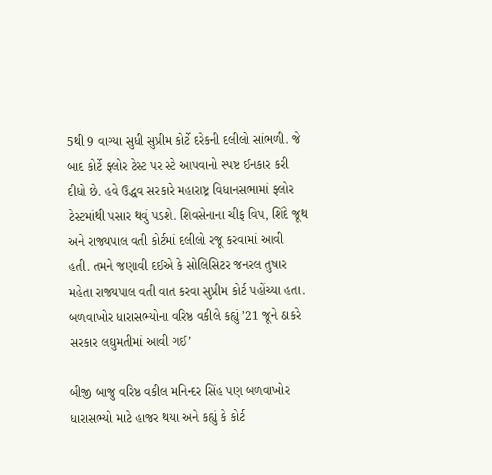5થી 9 વાગ્યા સુધી સુપ્રીમ કોર્ટે દરેકની દલીલો સાંભળી. જે બાદ કોર્ટે ફ્લોર ટેસ્ટ પર સ્ટે આપવાનો સ્પષ્ટ ઈનકાર કરી દીધો છે. હવે ઉદ્ધવ સરકારે મહારાષ્ટ્ર વિધાનસભામાં ફ્લોર ટેસ્ટમાંથી પસાર થવું પડશે. શિવસેનાના ચીફ વિપ, શિંદે જૂથ અને રાજ્યપાલ વતી કોર્ટમાં દલીલો રજૂ કરવામાં આવી હતી. તમને જણાવી દઈએ કે સોલિસિટર જનરલ તુષાર મહેતા રાજ્યપાલ વતી વાત કરવા સુપ્રીમ કોર્ટ પહોંચ્યા હતા. બળવાખોર ધારાસભ્યોના વરિષ્ઠ વકીલે કહ્યું ’21 જૂને ઠાકરે સરકાર લઘુમતીમાં આવી ગઈ’

બીજી બાજુ વરિષ્ઠ વકીલ મનિન્દર સિંહ પણ બળવાખોર ધારાસભ્યો માટે હાજર થયા અને કહ્યું કે કોર્ટ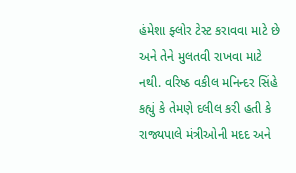હંમેશા ફ્લોર ટેસ્ટ કરાવવા માટે છે અને તેને મુલતવી રાખવા માટે નથી. વરિષ્ઠ વકીલ મનિન્દર સિંહે કહ્યું કે તેમણે દલીલ કરી હતી કે રાજ્યપાલે મંત્રીઓની મદદ અને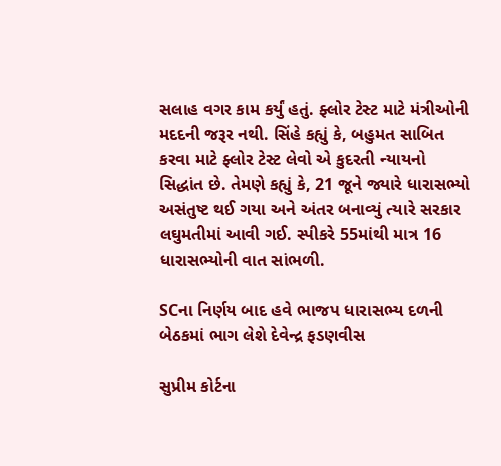સલાહ વગર કામ કર્યું હતું. ફ્લોર ટેસ્ટ માટે મંત્રીઓની મદદની જરૂર નથી. સિંહે કહ્યું કે, બહુમત સાબિત કરવા માટે ફ્લોર ટેસ્ટ લેવો એ કુદરતી ન્યાયનો સિદ્ધાંત છે. તેમણે કહ્યું કે, 21 જૂને જ્યારે ધારાસભ્યો અસંતુષ્ટ થઈ ગયા અને અંતર બનાવ્યું ત્યારે સરકાર લઘુમતીમાં આવી ગઈ. સ્પીકરે 55માંથી માત્ર 16 ધારાસભ્યોની વાત સાંભળી.

SCના નિર્ણય બાદ હવે ભાજપ ધારાસભ્ય દળની બેઠકમાં ભાગ લેશે દેવેન્દ્ર ફડણવીસ

સુપ્રીમ કોર્ટના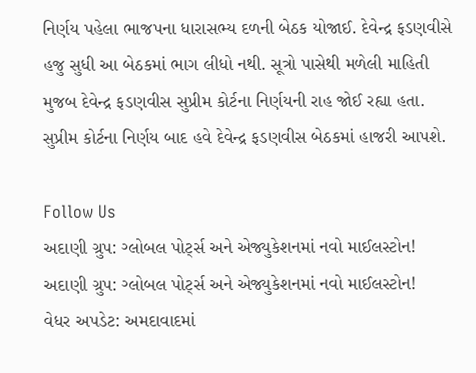નિર્ણય પહેલા ભાજપના ધારાસભ્ય દળની બેઠક યોજાઈ. દેવેન્દ્ર ફડણવીસે હજુ સુધી આ બેઠકમાં ભાગ લીધો નથી. સૂત્રો પાસેથી મળેલી માહિતી મુજબ દેવેન્દ્ર ફડણવીસ સુપ્રીમ કોર્ટના નિર્ણયની રાહ જોઈ રહ્યા હતા. સુપ્રીમ કોર્ટના નિર્ણય બાદ હવે દેવેન્દ્ર ફડણવીસ બેઠકમાં હાજરી આપશે.

Follow Us
અદાણી ગ્રુપ: ગ્લોબલ પોર્ટ્સ અને એજ્યુકેશનમાં નવો માઈલસ્ટોન!
અદાણી ગ્રુપ: ગ્લોબલ પોર્ટ્સ અને એજ્યુકેશનમાં નવો માઈલસ્ટોન!
વેધર અપડેટ: અમદાવાદમાં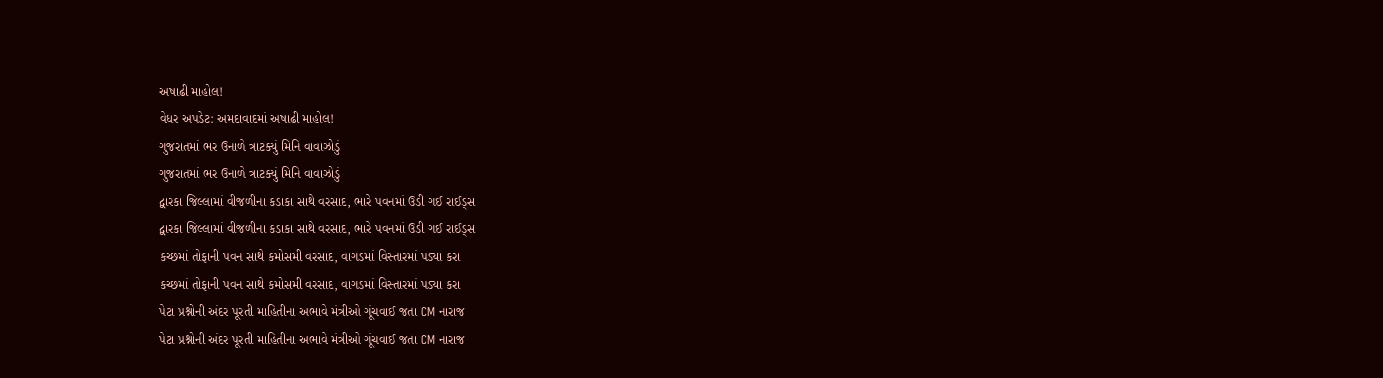અષાઢી માહોલ!
વેધર અપડેટ: અમદાવાદમાં અષાઢી માહોલ!
ગુજરાતમાં ભર ઉનાળે ત્રાટક્યું મિનિ વાવાઝોડું
ગુજરાતમાં ભર ઉનાળે ત્રાટક્યું મિનિ વાવાઝોડું
દ્વારકા જિલ્લામાં વીજળીના કડાકા સાથે વરસાદ, ભારે પવનમાં ઉડી ગઈ રાઈડ્સ
દ્વારકા જિલ્લામાં વીજળીના કડાકા સાથે વરસાદ, ભારે પવનમાં ઉડી ગઈ રાઈડ્સ
કચ્છમાં તોફાની પવન સાથે કમોસમી વરસાદ, વાગડમાં વિસ્તારમાં પડ્યા કરા
કચ્છમાં તોફાની પવન સાથે કમોસમી વરસાદ, વાગડમાં વિસ્તારમાં પડ્યા કરા
પેટા પ્રશ્નોની અંદર પૂરતી માહિતીના અભાવે મંત્રીઓ ગૂંચવાઈ જતા CM નારાજ
પેટા પ્રશ્નોની અંદર પૂરતી માહિતીના અભાવે મંત્રીઓ ગૂંચવાઈ જતા CM નારાજ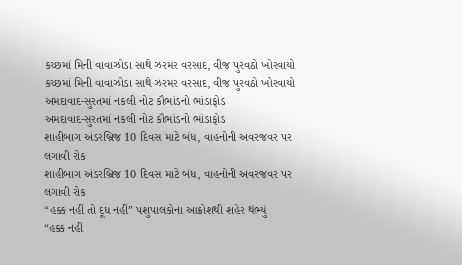કચ્છમાં મિની વાવાઝોડા સાથે ઝરમર વરસાદ, વીજ પુરવઠો ખોરવાયો
કચ્છમાં મિની વાવાઝોડા સાથે ઝરમર વરસાદ, વીજ પુરવઠો ખોરવાયો
અમદાવાદ-સુરતમાં નકલી નોટ કૌભાંડનો ભાંડાફોડ
અમદાવાદ-સુરતમાં નકલી નોટ કૌભાંડનો ભાંડાફોડ
શાહીબાગ અંડરબ્રિજ 10 દિવસ માટે બંધ, વાહનોની અવરજવર પર લગાવી રોક
શાહીબાગ અંડરબ્રિજ 10 દિવસ માટે બંધ, વાહનોની અવરજવર પર લગાવી રોક
“હક્ક નહીં તો દૂધ નહીં” પશુપાલકોના આક્રોશથી શહેર થંભ્યું
“હક્ક નહીં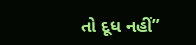તો દૂધ નહીં”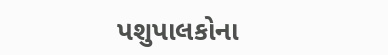પશુપાલકોના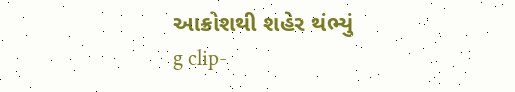આક્રોશથી શહેર થંભ્યું
g clip-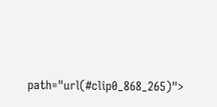path="url(#clip0_868_265)">